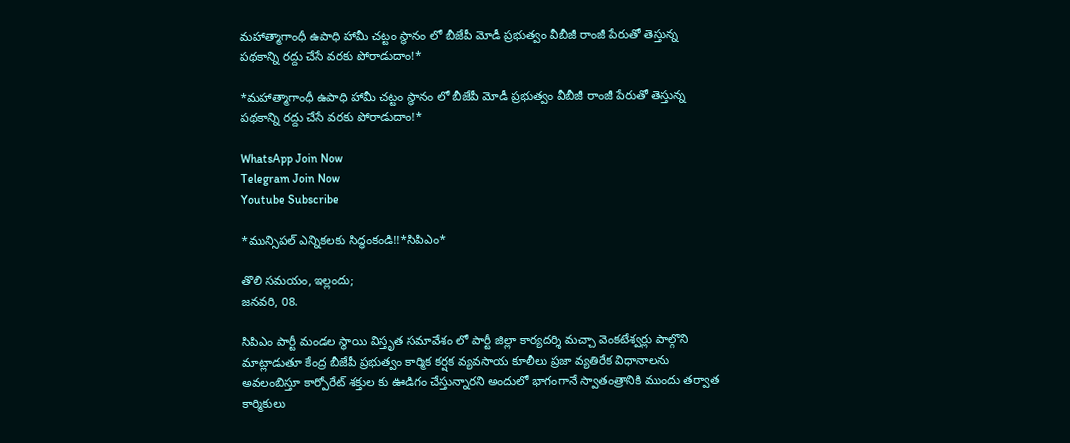మహాత్మాగాంధీ ఉపాధి హామీ చట్టం స్థానం లో బీజేపీ మోడీ ప్రభుత్వం వీబీజీ రాంజీ పేరుతో తెస్తున్న పథకాన్ని రద్దు చేసే వరకు పోరాడుదాం!*

*మహాత్మాగాంధీ ఉపాధి హామీ చట్టం స్థానం లో బీజేపీ మోడీ ప్రభుత్వం వీబీజీ రాంజీ పేరుతో తెస్తున్న పథకాన్ని రద్దు చేసే వరకు పోరాడుదాం!*

WhatsApp Join Now
Telegram Join Now
Youtube Subscribe

*మున్సిపల్ ఎన్నికలకు సిద్ధంకండి!!*సిపిఎం*

తొలి సమయం, ఇల్లందు;
జనవరి, 08.

సిపిఎం పార్టీ మండల స్థాయి విస్తృత సమావేశం లో పార్టీ జిల్లా కార్యదర్శి మచ్చా వెంకటేశ్వర్లు పాల్గొని మాట్లాడుతూ కేంద్ర బీజేపీ ప్రభుత్వం కార్మిక కర్షక వ్యవసాయ కూలీలు ప్రజా వ్యతిరేక విధానాలను అవలంబిస్తూ కార్పోరేట్ శక్తుల కు ఊడిగం చేస్తున్నారని అందులో భాగంగానే స్వాతంత్రానికి ముందు తర్వాత కార్మికులు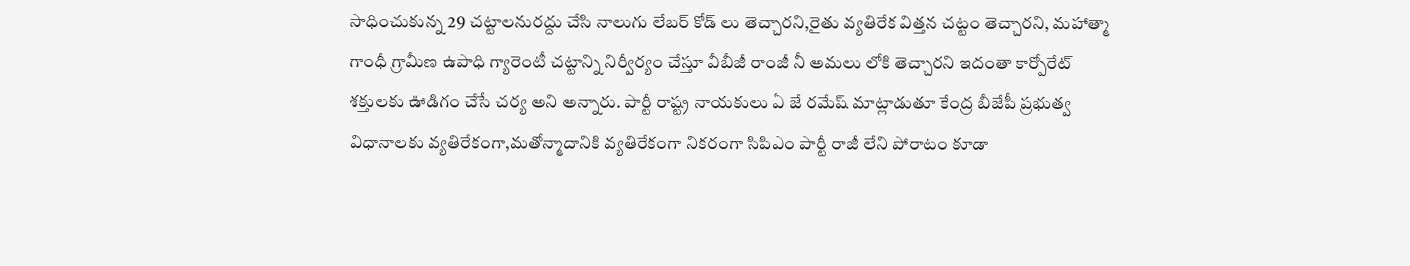సాధించుకున్న 29 చట్టాలనురద్దు చేసి నాలుగు లేబర్ కోడ్ లు తెచ్చారని,రైతు వ్యతిరేక విత్తన చట్టం తెచ్చారని, మహాత్మా గాంధీ గ్రామీణ ఉపాధి గ్యారెంటీ చట్టాన్ని నిర్వీర్యం చేస్తూ వీబీజీ రాంజీ నీ అమలు లోకి తెచ్చారని ఇదంతా కార్పోరేట్ శక్తులకు ఊడిగం చేసే చర్య అని అన్నారు. పార్టీ రాష్ట్ర నాయకులు ఏ జే రమేష్ మాట్లాడుతూ కేంద్ర బీజేపీ ప్రభుత్వ విధానాలకు వ్యతిరేకంగా,మతోన్మాదానికి వ్యతిరేకంగా నికరంగా సిపిఎం పార్టీ రాజీ లేని పోరాటం కూడా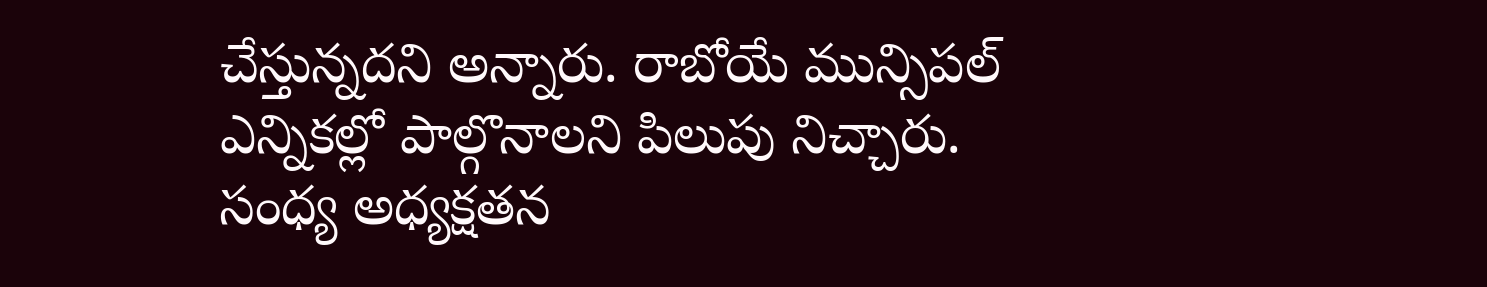చేస్తున్నదని అన్నారు. రాబోయే మున్సిపల్ ఎన్నికల్లో పాల్గొనాలని పిలుపు నిచ్చారు. సంధ్య అధ్యక్షతన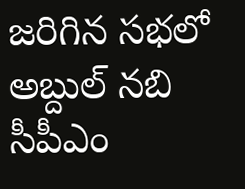జరిగిన సభలో అబ్దుల్ నబి సీపీఎం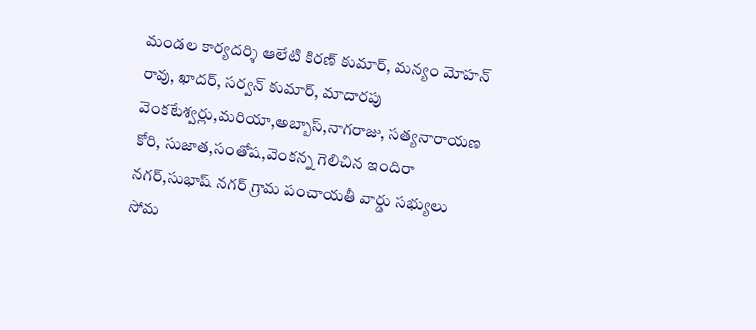మండల కార్యదర్శి ఆలేటి కిరణ్ కుమార్, మన్యం మోహన్ రావు, ఖాదర్, సర్వన్ కుమార్, మాదారపు వెంకటేశ్వర్లు,మరియా,అబ్బాస్,నాగరాజు, సత్యనారాయణ కోరి, సుజాత,సంతోష,వెంకన్న గెలిచిన ఇందిరా నగర్,సుభాష్ నగర్ గ్రామ పంచాయతీ వార్డు సభ్యులు సోమ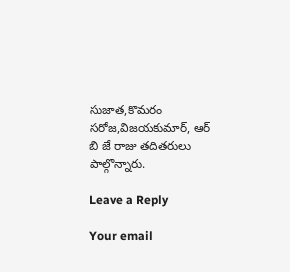సుజాత,కొమరం సరోజ,విజయకుమార్, ఆర్ బి జే రాజు తదితరులు పాల్గొన్నారు.

Leave a Reply

Your email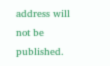address will not be published.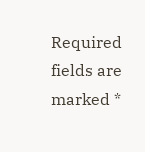Required fields are marked *